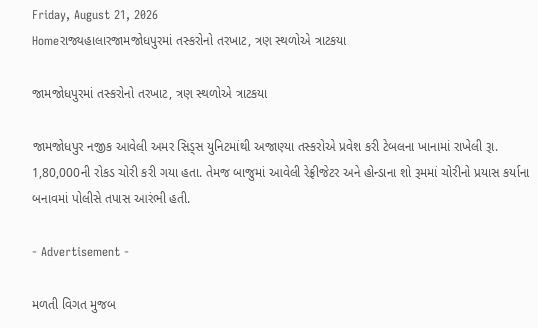Friday, August 21, 2026
Homeરાજ્યહાલારજામજોધપુરમાં તસ્કરોનો તરખાટ, ત્રણ સ્થળોએ ત્રાટકયા

જામજોધપુરમાં તસ્કરોનો તરખાટ, ત્રણ સ્થળોએ ત્રાટકયા

જામજોધપુર નજીક આવેલી અમર સિડ્સ યુનિટમાંથી અજાણ્યા તસ્કરોએ પ્રવેશ કરી ટેબલના ખાનામાં રાખેલી રૂા. 1,80,000ની રોકડ ચોરી કરી ગયા હતા. તેમજ બાજુમાં આવેલી રેફ્રીજેટર અને હોન્ડાના શો રૂમમાં ચોરીનો પ્રયાસ કર્યાના બનાવમાં પોલીસે તપાસ આરંભી હતી.

- Advertisement -

મળતી વિગત મુજબ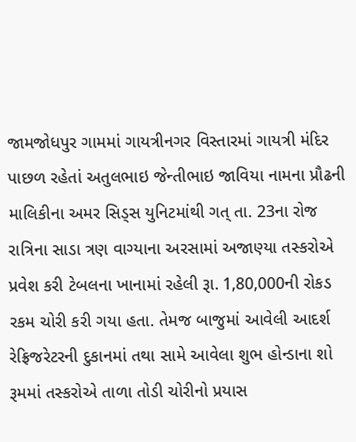જામજોધપુર ગામમાં ગાયત્રીનગર વિસ્તારમાં ગાયત્રી મંદિર પાછળ રહેતાં અતુલભાઇ જેન્તીભાઇ જાવિયા નામના પ્રૌઢની માલિકીના અમર સિડ્સ યુનિટમાંથી ગત્ તા. 23ના રોજ રાત્રિના સાડા ત્રણ વાગ્યાના અરસામાં અજાણ્યા તસ્કરોએ પ્રવેશ કરી ટેબલના ખાનામાં રહેલી રૂા. 1,80,000ની રોકડ રકમ ચોરી કરી ગયા હતા. તેમજ બાજુમાં આવેલી આદર્શ રેફ્રિજરેટરની દુકાનમાં તથા સામે આવેલા શુભ હોન્ડાના શો રૂમમાં તસ્કરોએ તાળા તોડી ચોરીનો પ્રયાસ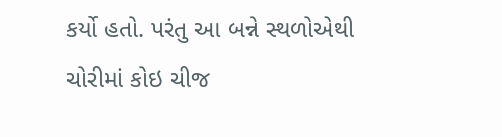કર્યો હતો. પરંતુ આ બન્ને સ્થળોએથી ચોરીમાં કોઇ ચીજ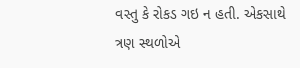વસ્તુ કે રોકડ ગઇ ન હતી. એકસાથે ત્રણ સ્થળોએ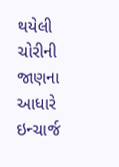થયેલી ચોરીની જાણના આધારે ઇન્ચાર્જ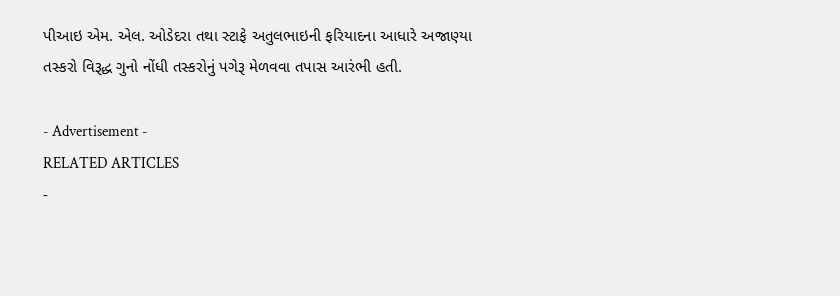પીઆઇ એમ. એલ. ઓડેદરા તથા સ્ટાફે અતુલભાઇની ફરિયાદના આધારે અજાણ્યા તસ્કરો વિરૂદ્ધ ગુનો નોંધી તસ્કરોનું પગેરૂ મેળવવા તપાસ આરંભી હતી.

- Advertisement -
RELATED ARTICLES
-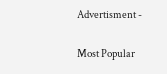Advertisment -

Most Popular